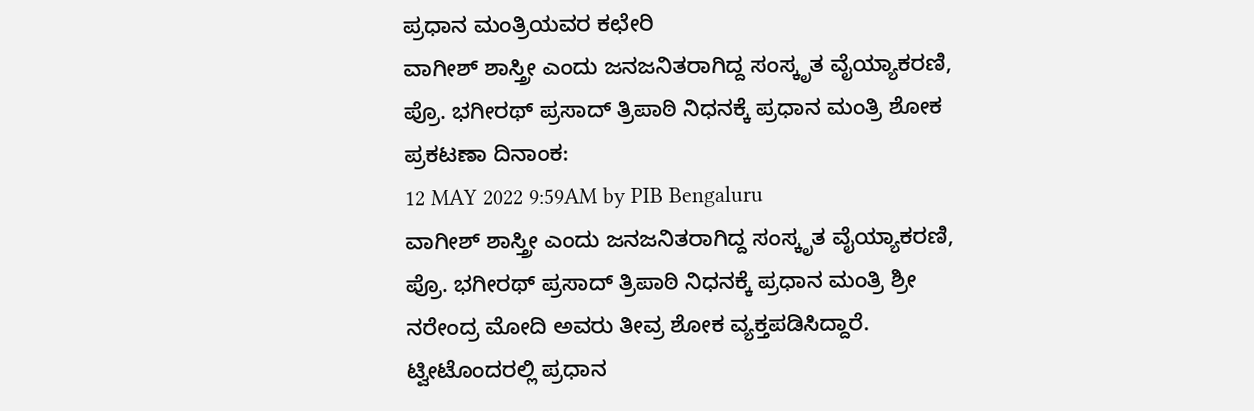ಪ್ರಧಾನ ಮಂತ್ರಿಯವರ ಕಛೇರಿ
ವಾಗೀಶ್ ಶಾಸ್ತ್ರೀ ಎಂದು ಜನಜನಿತರಾಗಿದ್ದ ಸಂಸ್ಕೃತ ವೈಯ್ಯಾಕರಣಿ, ಪ್ರೊ. ಭಗೀರಥ್ ಪ್ರಸಾದ್ ತ್ರಿಪಾಠಿ ನಿಧನಕ್ಕೆ ಪ್ರಧಾನ ಮಂತ್ರಿ ಶೋಕ
ಪ್ರಕಟಣಾ ದಿನಾಂಕ:
12 MAY 2022 9:59AM by PIB Bengaluru
ವಾಗೀಶ್ ಶಾಸ್ತ್ರೀ ಎಂದು ಜನಜನಿತರಾಗಿದ್ದ ಸಂಸ್ಕೃತ ವೈಯ್ಯಾಕರಣಿ, ಪ್ರೊ. ಭಗೀರಥ್ ಪ್ರಸಾದ್ ತ್ರಿಪಾಠಿ ನಿಧನಕ್ಕೆ ಪ್ರಧಾನ ಮಂತ್ರಿ ಶ್ರೀ ನರೇಂದ್ರ ಮೋದಿ ಅವರು ತೀವ್ರ ಶೋಕ ವ್ಯಕ್ತಪಡಿಸಿದ್ದಾರೆ.
ಟ್ವೀಟೊಂದರಲ್ಲಿ ಪ್ರಧಾನ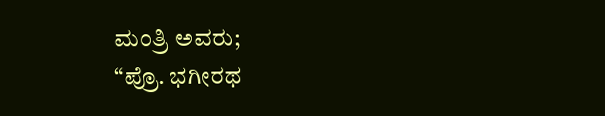ಮಂತ್ರಿ ಅವರು;
“ಪ್ರೊ. ಭಗೀರಥ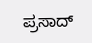ಪ್ರಸಾದ್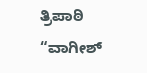ತ್ರಿಪಾಠಿ “ವಾಗೀಶ್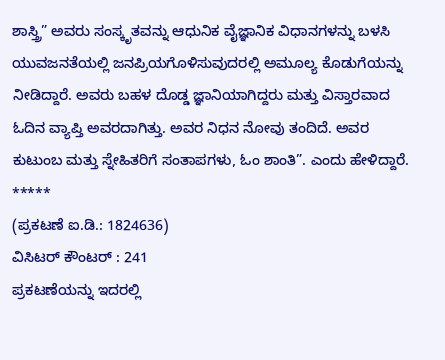ಶಾಸ್ತ್ರಿ” ಅವರು ಸಂಸ್ಕೃತವನ್ನು ಆಧುನಿಕ ವೈಜ್ಞಾನಿಕ ವಿಧಾನಗಳನ್ನು ಬಳಸಿ ಯುವಜನತೆಯಲ್ಲಿ ಜನಪ್ರಿಯಗೊಳಿಸುವುದರಲ್ಲಿ ಅಮೂಲ್ಯ ಕೊಡುಗೆಯನ್ನು ನೀಡಿದ್ದಾರೆ. ಅವರು ಬಹಳ ದೊಡ್ಡ ಜ್ಞಾನಿಯಾಗಿದ್ದರು ಮತ್ತು ವಿಸ್ತಾರವಾದ ಓದಿನ ವ್ಯಾಪ್ತಿ ಅವರದಾಗಿತ್ತು. ಅವರ ನಿಧನ ನೋವು ತಂದಿದೆ. ಅವರ ಕುಟುಂಬ ಮತ್ತು ಸ್ನೇಹಿತರಿಗೆ ಸಂತಾಪಗಳು, ಓಂ ಶಾಂತಿ”. ಎಂದು ಹೇಳಿದ್ದಾರೆ.
*****
(ಪ್ರಕಟಣೆ ಐ.ಡಿ.: 1824636)
ವಿಸಿಟರ್ ಕೌಂಟರ್ : 241
ಪ್ರಕಟಣೆಯನ್ನು ಇದರಲ್ಲಿ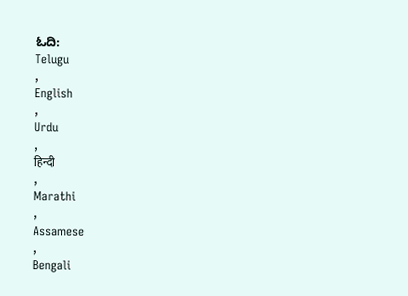ಓದಿ:
Telugu
,
English
,
Urdu
,
हिन्दी
,
Marathi
,
Assamese
,
Bengali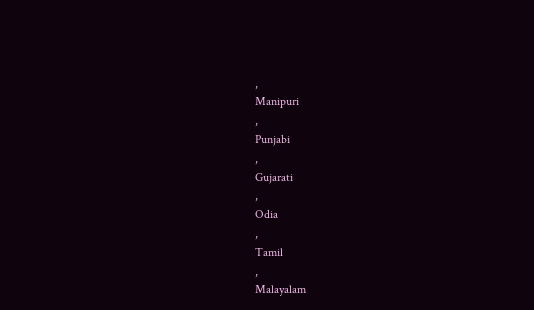,
Manipuri
,
Punjabi
,
Gujarati
,
Odia
,
Tamil
,
Malayalam